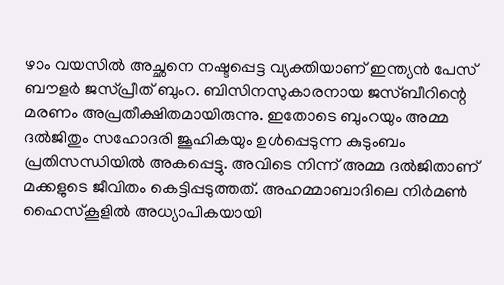ഴാം വയസില്‍ അച്ഛനെ നഷ്ടപ്പെട്ട വ്യക്തിയാണ് ഇന്ത്യന്‍ പേസ് ബൗളര്‍ ജസ്പ്രീത് ബുംറ. ബിസിനസുകാരനായ ജസ്ബീറിന്റെ മരണം അപ്രതീക്ഷിതമായിരുന്നു. ഇതോടെ ബുംറയും അമ്മ ദല്‍ജിതും സഹോദരി ജൂഹികയും ഉള്‍പ്പെടുന്ന കുടുംബം പ്രതിസന്ധിയില്‍ അകപ്പെട്ടു. അവിടെ നിന്ന് അമ്മ ദല്‍ജിതാണ് മക്കളുടെ ജീവിതം കെട്ടിപ്പടുത്തത്. അഹമ്മാബാദിലെ നിര്‍മണ്‍ ഹൈസ്‌കൂളില്‍ അധ്യാപികയായി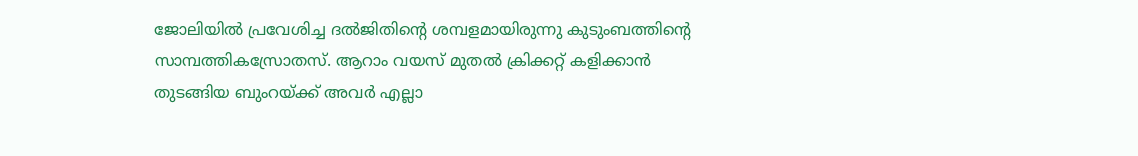ജോലിയില്‍ പ്രവേശിച്ച ദല്‍ജിതിന്റെ ശമ്പളമായിരുന്നു കുടുംബത്തിന്റെ സാമ്പത്തികസ്രോതസ്. ആറാം വയസ് മുതല്‍ ക്രിക്കറ്റ് കളിക്കാന്‍ തുടങ്ങിയ ബുംറയ്ക്ക് അവര്‍ എല്ലാ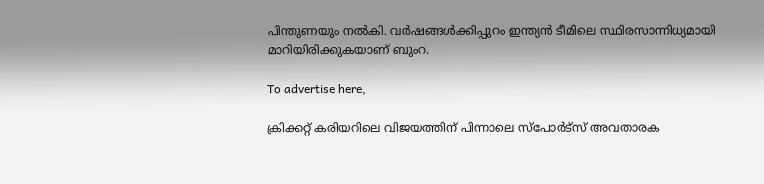പിന്തുണയും നല്‍കി. വര്‍ഷങ്ങള്‍ക്കിപ്പുറം ഇന്ത്യന്‍ ടീമിലെ സ്ഥിരസാന്നിധ്യമായി മാറിയിരിക്കുകയാണ് ബുംറ.

To advertise here,

ക്രിക്കറ്റ് കരിയറിലെ വിജയത്തിന് പിന്നാലെ സ്‌പോര്‍ട്‌സ് അവതാരക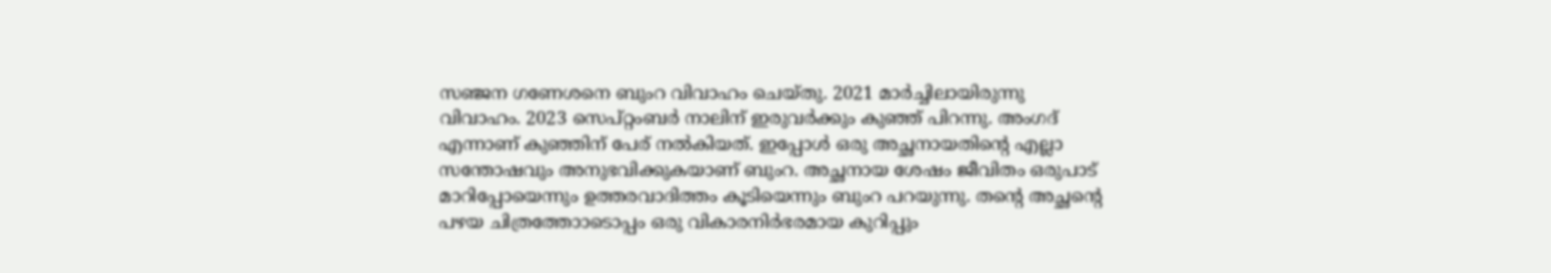സഞ്ജന ഗണേശനെ ബുംറ വിവാഹം ചെയ്തു. 2021 മാര്‍ച്ചിലായിരുന്നു വിവാഹം. 2023 സെപ്റ്റംബര്‍ നാലിന് ഇരുവര്‍ക്കും കുഞ്ഞ് പിറന്നു. അംഗദ് എന്നാണ് കുഞ്ഞിന് പേര് നല്‍കിയത്. ഇപ്പോള്‍ ഒരു അച്ഛനായതിന്റെ എല്ലാ സന്തോഷവും അനുഭവിക്കുകയാണ് ബുംറ. അച്ഛനായ ശേഷം ജീവിതം ഒരുപാട് മാറിപ്പോയെന്നും ഉത്തരവാദിത്തം കൂടിയെന്നും ബുംറ പറയുന്നു. തന്റെ അച്ഛന്റെ പഴയ ചിത്രത്തോാടൊപ്പം ഒരു വികാരനിര്‍ഭരമായ കുറിപ്പും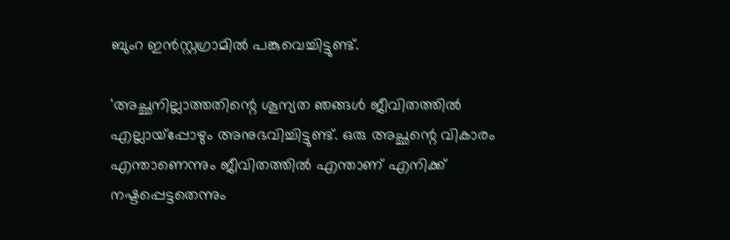ബുംറ ഇന്‍സ്റ്റഗ്രാമില്‍ പങ്കുവെച്ചിട്ടുണ്ട്.

'അച്ഛനില്ലാത്തതിന്റെ ശൂന്യത ഞങ്ങള്‍ ജീവിതത്തില്‍ എല്ലായ്‌പ്പോഴും അനുഭവിച്ചിട്ടുണ്ട്. ഒരു അച്ഛന്റെ വികാരം എന്താണെന്നും ജീവിതത്തില്‍ എന്താണ് എനിക്ക് നഷ്ടപ്പെട്ടതെന്നും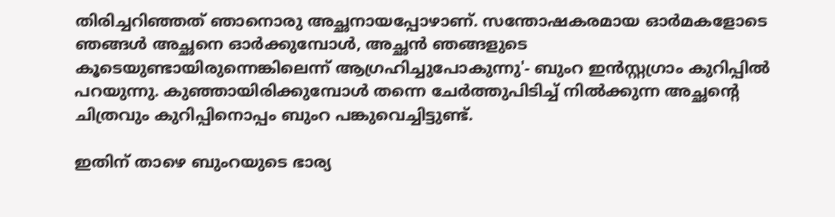തിരിച്ചറിഞ്ഞത് ഞാനൊരു അച്ഛനായപ്പോഴാണ്. സന്തോഷകരമായ ഓര്‍മകളോടെ ഞങ്ങള്‍ അച്ഛനെ ഓര്‍ക്കുമ്പോള്‍, അച്ഛന്‍ ഞങ്ങളുടെ കൂടെയുണ്ടായിരുന്നെങ്കിലെന്ന് ആഗ്രഹിച്ചുപോകുന്നു'- ബുംറ ഇന്‍സ്റ്റഗ്രാം കുറിപ്പില്‍ പറയുന്നു. കുഞ്ഞായിരിക്കുമ്പോള്‍ തന്നെ ചേര്‍ത്തുപിടിച്ച് നില്‍ക്കുന്ന അച്ഛന്റെ ചിത്രവും കുറിപ്പിനൊപ്പം ബുംറ പങ്കുവെച്ചിട്ടുണ്ട്.

ഇതിന് താഴെ ബുംറയുടെ ഭാര്യ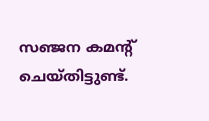സഞ്ജന കമന്റ് ചെയ്തിട്ടുണ്ട്.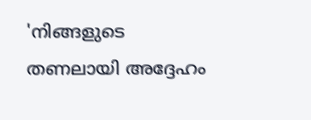'നിങ്ങളുടെ തണലായി അദ്ദേഹം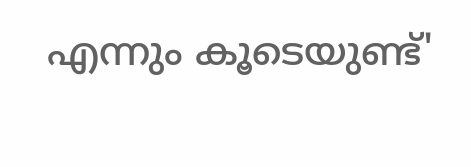എന്നും കൂടെയുണ്ട്'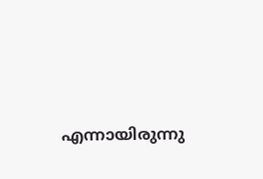എന്നായിരുന്നു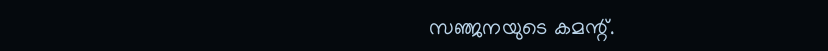സഞ്ജനയുടെ കമന്റ്.